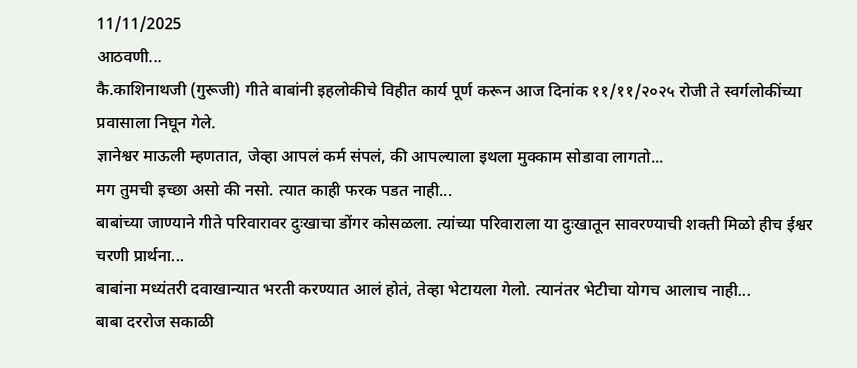11/11/2025
आठवणी...
कै.काशिनाथजी (गुरूजी) गीते बाबांनी इहलोकीचे विहीत कार्य पूर्ण करून आज दिनांक ११/११/२०२५ रोजी ते स्वर्गलोकींच्या प्रवासाला निघून गेले.
ज्ञानेश्वर माऊली म्हणतात, जेव्हा आपलं कर्म संपलं, की आपल्याला इथला मुक्काम सोडावा लागतो...
मग तुमची इच्छा असो की नसो. त्यात काही फरक पडत नाही...
बाबांच्या जाण्याने गीते परिवारावर दुःखाचा डोंगर कोसळला. त्यांच्या परिवाराला या दुःखातून सावरण्याची शक्ती मिळो हीच ईश्वर चरणी प्रार्थना...
बाबांना मध्यंतरी दवाखान्यात भरती करण्यात आलं होतं, तेव्हा भेटायला गेलो. त्यानंतर भेटीचा योगच आलाच नाही...
बाबा दररोज सकाळी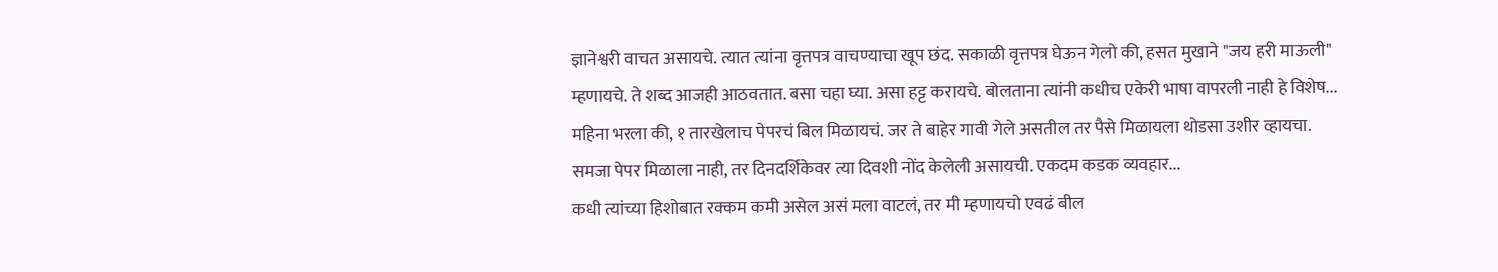ज्ञानेश्वरी वाचत असायचे. त्यात त्यांना वृत्तपत्र वाचण्याचा खूप छंद. सकाळी वृत्तपत्र घेऊन गेलो की, हसत मुखाने "जय हरी माऊली" म्हणायचे. ते शब्द आजही आठवतात. बसा चहा घ्या. असा हट्ट करायचे. बोलताना त्यांनी कधीच एकेरी भाषा वापरली नाही हे विशेष...
महिना भरला की, १ तारखेलाच पेपरचं बिल मिळायचं. जर ते बाहेर गावी गेले असतील तर पैसे मिळायला थोडसा उशीर व्हायचा. समजा पेपर मिळाला नाही, तर दिनदर्शिकेवर त्या दिवशी नोंद केलेली असायची. एकदम कडक व्यवहार...
कधी त्यांच्या हिशोबात रक्कम कमी असेल असं मला वाटलं, तर मी म्हणायचो एवढं बील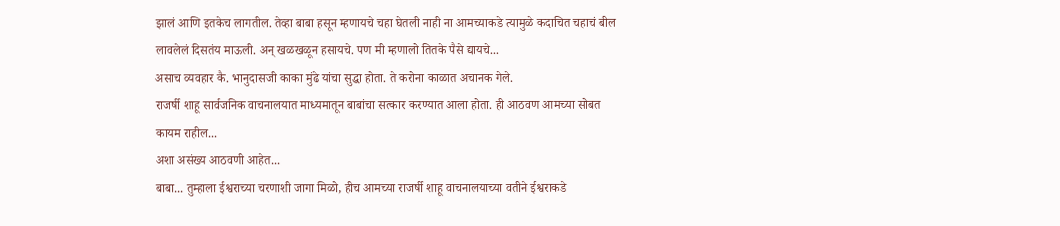झालं आणि इतकेच लागतील. तेव्हा बाबा हसून म्हणायचे चहा घेतली नाही ना आमच्याकडे त्यामुळे कदाचित चहाचं बील लावलेलं दिसतंय माऊली. अन् खळखळून हसायचे. पण मी म्हणालो तितके पैसे द्यायचे...
असाच व्यवहार कै. भानुदासजी काका मुंढे यांचा सुद्धा होता. ते करोना काळात अचानक गेले.
राजर्षी शाहू सार्वजनिक वाचनालयात माध्यमातून बाबांचा सत्कार करण्यात आला होता. ही आठवण आमच्या सोबत कायम राहील...
अशा असंख्य आठवणी आहेत...
बाबा... तुम्हाला ईश्वराच्या चरणाशी जागा मिळो, हीच आमच्या राजर्षी शाहू वाचनालयाच्या वतीने ईश्वराकडे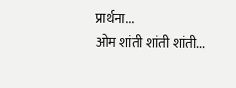प्रार्थना...
ओम शांती शांती शांती...